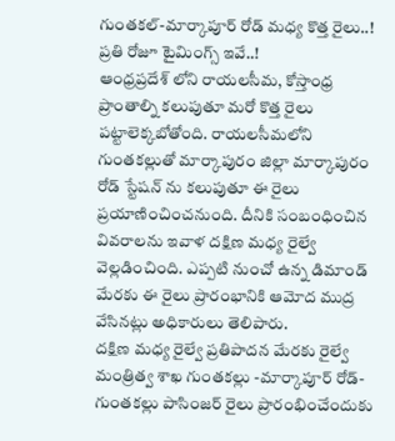గుంతకల్-మార్కాపూర్ రోడ్ మధ్య కొత్త రైలు..! ప్రతి రోజూ టైమింగ్స్ ఇవే..!
ఆంధ్రప్రదేశ్ లోని రాయలసీమ, కోస్తాంధ్ర ప్రాంతాల్ని కలుపుతూ మరో కొత్త రైలు పట్టాలెక్కబోతోంది. రాయలసీమలోని గుంతకల్లుతో మార్కాపురం జిల్లా మార్కాపురం రోడ్ స్టేషన్ ను కలుపుతూ ఈ రైలు ప్రయాణించించనుంది. దీనికి సంబంధించిన వివరాలను ఇవాళ దక్షిణ మధ్య రైల్వే వెల్లడించింది. ఎప్పటి నుంచో ఉన్న డిమాండ్ మేరకు ఈ రైలు ప్రారంభానికి ఆమోద ముద్ర వేసినట్లు అధికారులు తెలిపారు.
దక్షిణ మధ్య రైల్వే ప్రతిపాదన మేరకు రైల్వే మంత్రిత్వ శాఖ గుంతకల్లు -మార్కాపూర్ రోడ్-గుంతకల్లు పాసింజర్ రైలు ప్రారంభించేందుకు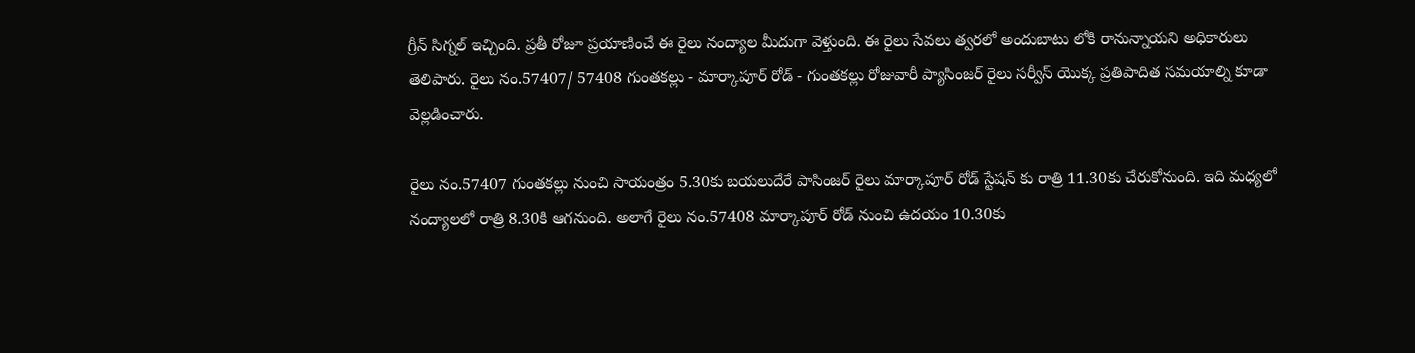గ్రీన్ సిగ్నల్ ఇచ్చింది. ప్రతీ రోజూ ప్రయాణించే ఈ రైలు నంద్యాల మీదుగా వెళ్తుంది. ఈ రైలు సేవలు త్వరలో అందుబాటు లోకి రానున్నాయని అధికారులు తెలిపారు. రైలు నం.57407/ 57408 గుంతకల్లు - మార్కాపూర్ రోడ్ - గుంతకల్లు రోజువారీ ప్యాసింజర్ రైలు సర్వీస్ యొక్క ప్రతిపాదిత సమయాల్ని కూడా వెల్లడించారు.

రైలు నం.57407 గుంతకల్లు నుంచి సాయంత్రం 5.30కు బయలుదేరే పాసింజర్ రైలు మార్కాపూర్ రోడ్ స్టేషన్ కు రాత్రి 11.30కు చేరుకోనుంది. ఇది మధ్యలో నంద్యాలలో రాత్రి 8.30కి ఆగనుంది. అలాగే రైలు నం.57408 మార్కాపూర్ రోడ్ నుంచి ఉదయం 10.30కు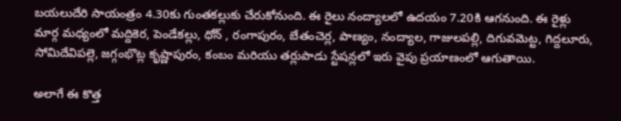బయలుదేరి సాయంత్రం 4.30కు గుంతకల్లుకు చేరుకోనుంది. ఈ రైలు నంద్యాలలో ఉదయం 7.20కి ఆగనుంది. ఈ రైళ్లు మార్గ మధ్యంలో మద్దికెర, పెండేకల్లు, ధోన్ , రంగాపురం, బేతంచెర్ల, పాణ్యం, నంద్యాల, గాజులపల్లి, దిగువమెట్ట, గిద్దలూరు, సోమిదేవిపల్లె, జగ్గంభొట్ల కృష్ణాపురం, కంబం మరియు తర్లుపాడు స్టేషన్లలో ఇరు వైపు ప్రయాణంలో ఆగుతాయి.

అలాగే ఈ కొత్త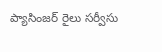ప్యాసింజర్ రైలు సర్వీసు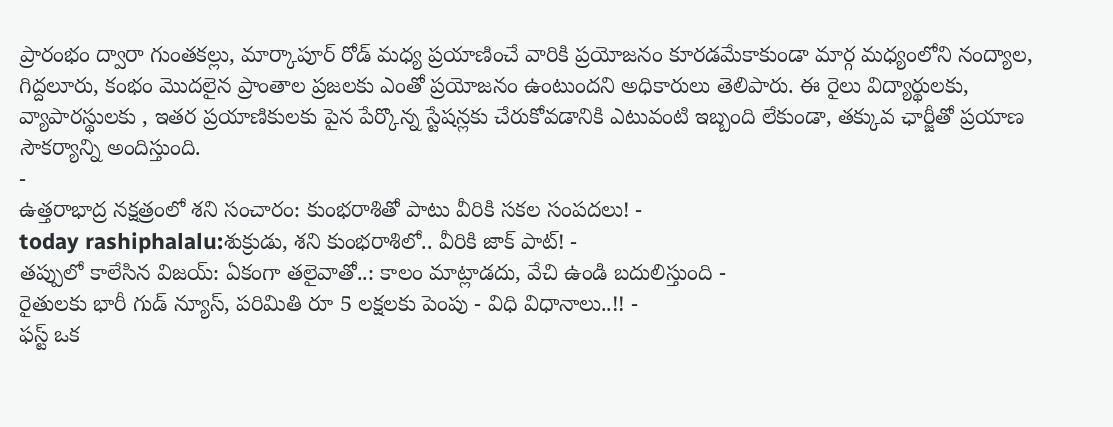ప్రారంభం ద్వారా గుంతకల్లు, మార్కాపూర్ రోడ్ మధ్య ప్రయాణించే వారికి ప్రయోజనం కూరడమేకాకుండా మార్గ మధ్యంలోని నంద్యాల, గిద్దలూరు, కంభం మొదలైన ప్రాంతాల ప్రజలకు ఎంతో ప్రయోజనం ఉంటుందని అధికారులు తెలిపారు. ఈ రైలు విద్యార్థులకు, వ్యాపారస్థులకు , ఇతర ప్రయాణికులకు పైన పేర్కొన్న స్టేషన్లకు చేరుకోవడానికి ఎటువంటి ఇబ్బంది లేకుండా, తక్కువ ఛార్జీతో ప్రయాణ సౌకర్యాన్ని అందిస్తుంది.
-
ఉత్తరాభాద్ర నక్షత్రంలో శని సంచారం: కుంభరాశితో పాటు వీరికి సకల సంపదలు! -
today rashiphalalu:శుక్రుడు, శని కుంభరాశిలో.. వీరికి జాక్ పాట్! -
తప్పులో కాలేసిన విజయ్: ఏకంగా తలైవాతో..: కాలం మాట్లాడదు, వేచి ఉండి బదులిస్తుంది -
రైతులకు భారీ గుడ్ న్యూస్, పరిమితి రూ 5 లక్షలకు పెంపు - విధి విధానాలు..!! -
ఫస్ట్ ఒక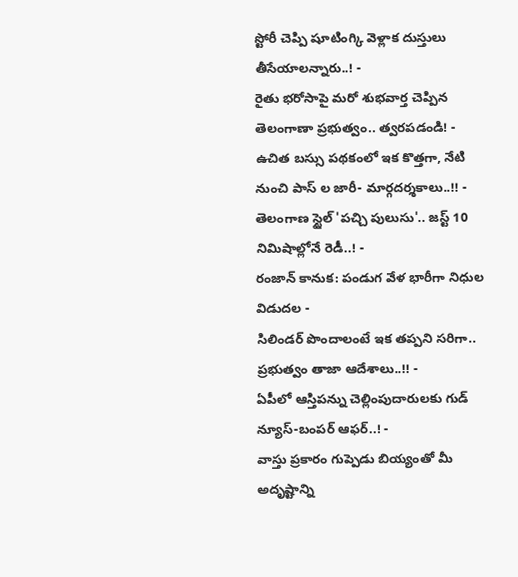స్టోరీ చెప్పి షూటింగ్కి వెళ్లాక దుస్తులు తీసేయాలన్నారు..! -
రైతు భరోసాపై మరో శుభవార్త చెప్పిన తెలంగాణా ప్రభుత్వం.. త్వరపడండి! -
ఉచిత బస్సు పథకంలో ఇక కొత్తగా, నేటి నుంచి పాస్ ల జారీ- మార్గదర్శకాలు..!! -
తెలంగాణ స్టైల్ 'పచ్చి పులుసు'.. జస్ట్ 10 నిమిషాల్లోనే రెడీ..! -
రంజాన్ కానుక: పండుగ వేళ భారీగా నిధుల విడుదల -
సిలిండర్ పొందాలంటే ఇక తప్పని సరిగా.. ప్రభుత్వం తాజా ఆదేశాలు..!! -
ఏపీలో ఆస్తిపన్ను చెల్లింపుదారులకు గుడ్ న్యూస్-బంపర్ ఆఫర్..! -
వాస్తు ప్రకారం గుప్పెడు బియ్యంతో మీ అదృష్టాన్ని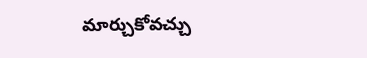మార్చుకోవచ్చు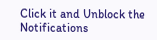Click it and Unblock the Notifications